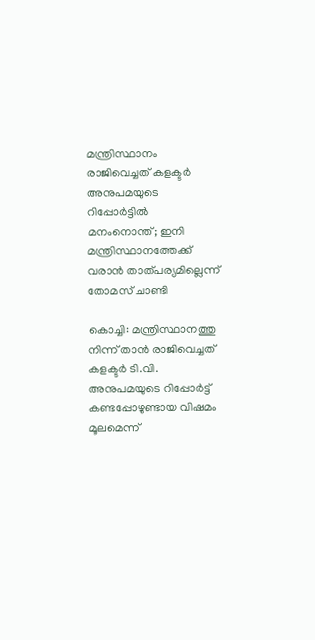മന്ത്രിസ്ഥാനം രാജിവെച്ചത് കളക്ടര്‍ അനുപമയുടെ റിപ്പോര്‍ട്ടില്‍ മനംനൊന്ത്; ഇനി മന്ത്രിസ്ഥാനത്തേക്ക് വരാന്‍ താത്പര്യമില്ലെന്ന് തോമസ് ചാണ്ടി

കൊച്ചി: മന്ത്രിസ്ഥാനത്തു നിന്ന് താൻ രാജിവെച്ചത് കളക്ടര്‍ ടി.വി. അനുപമയുടെ റിപ്പോർട്ട് കണ്ടപ്പോഴുണ്ടായ വിഷമം മൂലമെന്ന്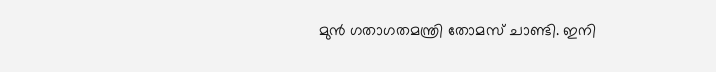മുന്‍ ഗതാഗതമന്ത്രി തോമസ് ചാണ്ടി. ഇനി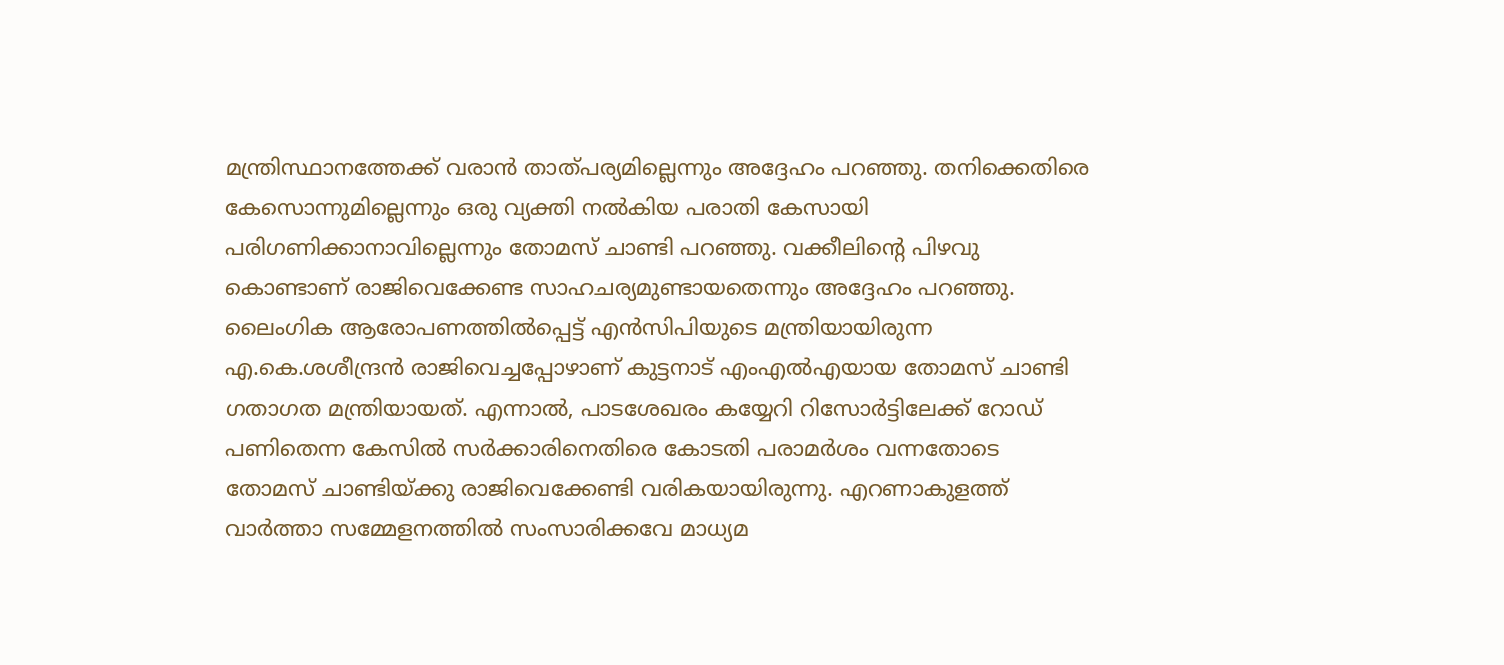മന്ത്രിസ്ഥാനത്തേക്ക് വരാന്‍ താത്പര്യമില്ലെന്നും അദ്ദേഹം പറഞ്ഞു. തനിക്കെതിരെ കേസൊന്നുമില്ലെന്നും ഒരു വ്യക്തി നല്‍കിയ പരാതി കേസായി പരിഗണിക്കാനാവില്ലെന്നും തോമസ് ചാണ്ടി പറഞ്ഞു. വക്കീലിന്‍റെ പിഴവു കൊണ്ടാണ് രാജിവെക്കേണ്ട സാഹചര്യമുണ്ടായതെന്നും അദ്ദേഹം പറഞ്ഞു. ലൈംഗിക ആരോപണത്തില്‍പ്പെട്ട് എന്‍സിപിയുടെ മന്ത്രിയായിരുന്ന എ.കെ.ശശീന്ദ്രന്‍ രാജിവെച്ചപ്പോഴാണ് കുട്ടനാട് എംഎല്‍എയായ തോമസ് ചാണ്ടി ഗതാഗത മന്ത്രിയായത്. എന്നാല്‍, പാടശേഖരം കയ്യേറി റിസോര്‍ട്ടിലേക്ക് റോഡ് പണിതെന്ന കേസില്‍ സര്‍ക്കാരിനെതിരെ കോടതി പരാമര്‍ശം വന്നതോടെ തോമസ് ചാണ്ടിയ്ക്കു രാജിവെക്കേണ്ടി വരികയായിരുന്നു. എറണാകുളത്ത് വാര്‍ത്താ സമ്മേളനത്തില്‍ സംസാരിക്കവേ മാധ്യമ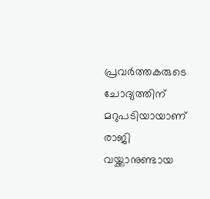പ്രവര്‍ത്തകരുടെ ചോദ്യത്തിന് മറുപടിയായാണ് രാജി വയ്ക്കാനുണ്ടായ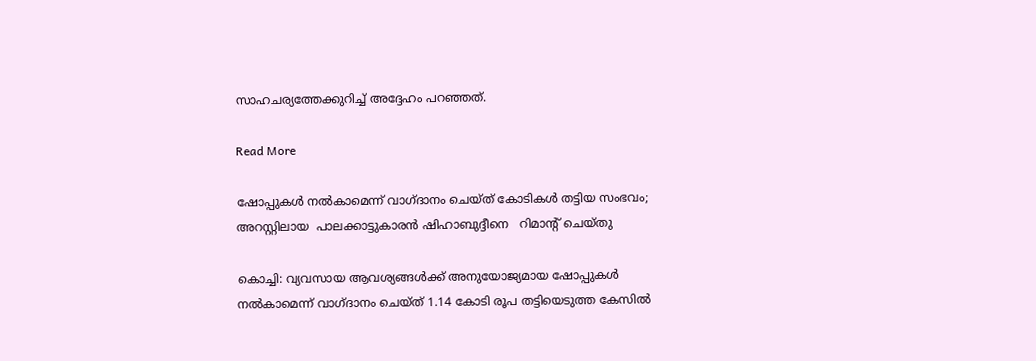സാഹചര്യത്തേക്കുറിച്ച് അദ്ദേഹം പറഞ്ഞത്.

Read More

ഷോപ്പുകൾ നൽകാമെന്ന് വാഗ്ദാനം ചെയ്ത് കോടികൾ തട്ടിയ സംഭവം; അറസ്റ്റിലായ  പാലക്കാട്ടുകാരൻ ഷിഹാബുദ്ദീനെ   റിമാന്‍റ് ചെയ്തു

കൊച്ചി: വ്യവസായ ആവശ്യങ്ങൾക്ക് അനുയോജ്യമായ ഷോപ്പുകൾ നൽകാമെന്ന് വാഗ്ദാനം ചെയ്ത് 1.14 കോടി രൂപ തട്ടിയെടുത്ത കേസിൽ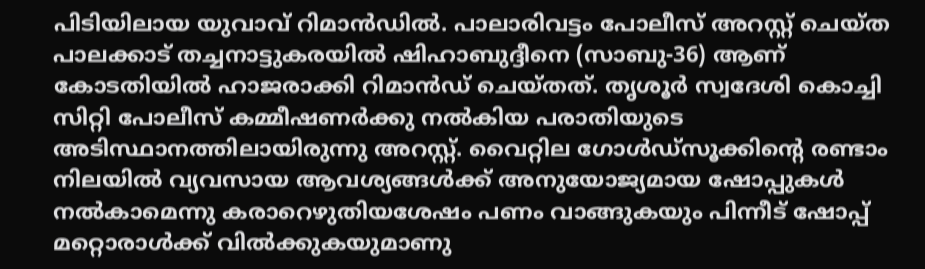പിടിയിലായ യുവാവ് റിമാൻഡിൽ. പാലാരിവട്ടം പോലീസ് അറസ്റ്റ് ചെയ്ത പാലക്കാട് തച്ചനാട്ടുകരയിൽ ഷിഹാബുദ്ദീനെ (സാബു-36) ആണ് കോടതിയിൽ ഹാജരാക്കി റിമാൻഡ് ചെയ്തത്. തൃശൂർ സ്വദേശി കൊച്ചി സിറ്റി പോലീസ് കമ്മീഷണർക്കു നൽകിയ പരാതിയുടെ അടിസ്ഥാനത്തിലായിരുന്നു അറസ്റ്റ്. വൈറ്റില ഗോൾഡ്സൂക്കിന്‍റെ രണ്ടാം നിലയിൽ വ്യവസായ ആവശ്യങ്ങൾക്ക് അനുയോജ്യമായ ഷോപ്പുകൾ നൽകാമെന്നു കരാറെഴുതിയശേഷം പണം വാങ്ങുകയും പിന്നീട് ഷോപ്പ് മറ്റൊരാൾക്ക് വിൽക്കുകയുമാണു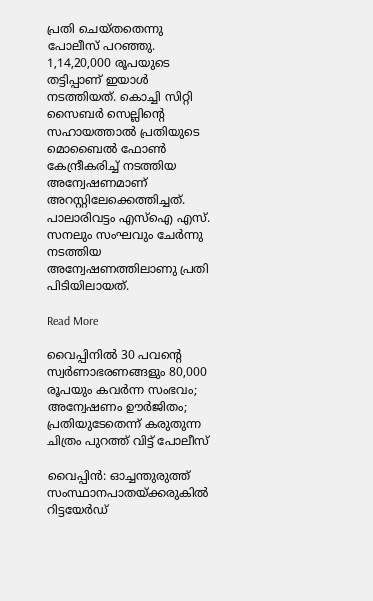പ്രതി ചെയ്തതെന്നു പോലീസ് പറഞ്ഞു. 1,14,20,000 രൂപയുടെ തട്ടിപ്പാണ് ഇയാൾ നടത്തിയത്. കൊച്ചി സിറ്റി സൈബർ സെല്ലിന്‍റെ സഹായത്താൽ പ്രതിയുടെ മൊബൈൽ ഫോണ്‍ കേന്ദ്രീകരിച്ച് നടത്തിയ അന്വേഷണമാണ് അറസ്റ്റിലേക്കെത്തിച്ചത്. പാലാരിവട്ടം എസ്ഐ എസ്. സനലും സംഘവും ചേർന്നു നടത്തിയ അന്വേഷണത്തിലാണു പ്രതി പിടിയിലായത്.

Read More

വൈപ്പിനിൽ 30 പവന്‍റെ സ്വർണാഭരണങ്ങളും 80,000 രൂപയും കവർന്ന സംഭവം;  അന്വേഷണം ഊർജിതം; പ്രതിയുടേതെന്ന് കരുതുന്ന ചിത്രം പുറത്ത് വിട്ട് പോലീസ്

വൈപ്പിൻ: ഓച്ചന്തുരുത്ത് സംസ്ഥാനപാതയ്ക്കരുകിൽ റിട്ടയേർഡ്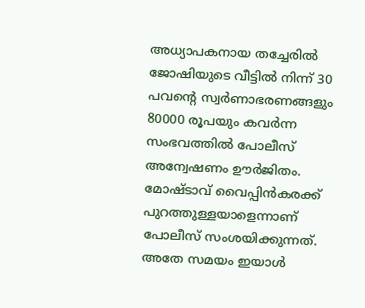അധ്യാപകനായ തച്ചേരിൽ ജോഷിയുടെ വീട്ടിൽ നിന്ന് 30 പവന്‍റെ സ്വർണാഭരണങ്ങളും 80000 രൂപയും കവർന്ന സംഭവത്തിൽ പോലീസ് അന്വേഷണം ഊർജിതം. മോഷ്ടാവ് വൈപ്പിൻകരക്ക് പുറത്തുള്ളയാളെന്നാണ് പോലീസ് സംശയിക്കുന്നത്. അതേ സമയം ഇയാൾ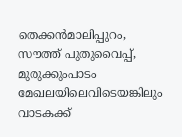തെക്കൻമാലിപ്പുറം, സൗത്ത് പുതുവൈപ്പ്, മുരുക്കുംപാടം മേഖലയിലെവിടെയങ്കിലും വാടകക്ക്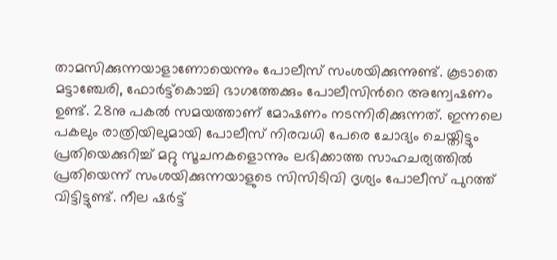താമസിക്കുന്നയാളാണോയെന്നും പോലീസ് സംശയിക്കുന്നുണ്ട്. കൂടാതെ മട്ടാഞ്ചേരി, ഫോർട്ട്കൊച്ചി ഭാഗത്തേക്കും പോലീസിന്‍റെ അന്വേഷണം ഉണ്ട്. 28നു പകൽ സമയത്താണ് മോഷണം നടന്നിരിക്കുന്നത്. ഇന്നലെ പകലും രാത്രിയിലുമായി പോലീസ് നിരവധി പേരെ ചോദ്യം ചെയ്തിട്ടും പ്രതിയെക്കുറിച്ച് മറ്റു സൂചനകളൊന്നും ലഭിക്കാത്ത സാഹചര്യത്തിൽ പ്രതിയെന്ന് സംശയിക്കുന്നയാളുടെ സിസിടിവി ദൃശ്യം പോലീസ് പുറത്ത് വിട്ടിട്ടുണ്ട്. നീല ഷർട്ട്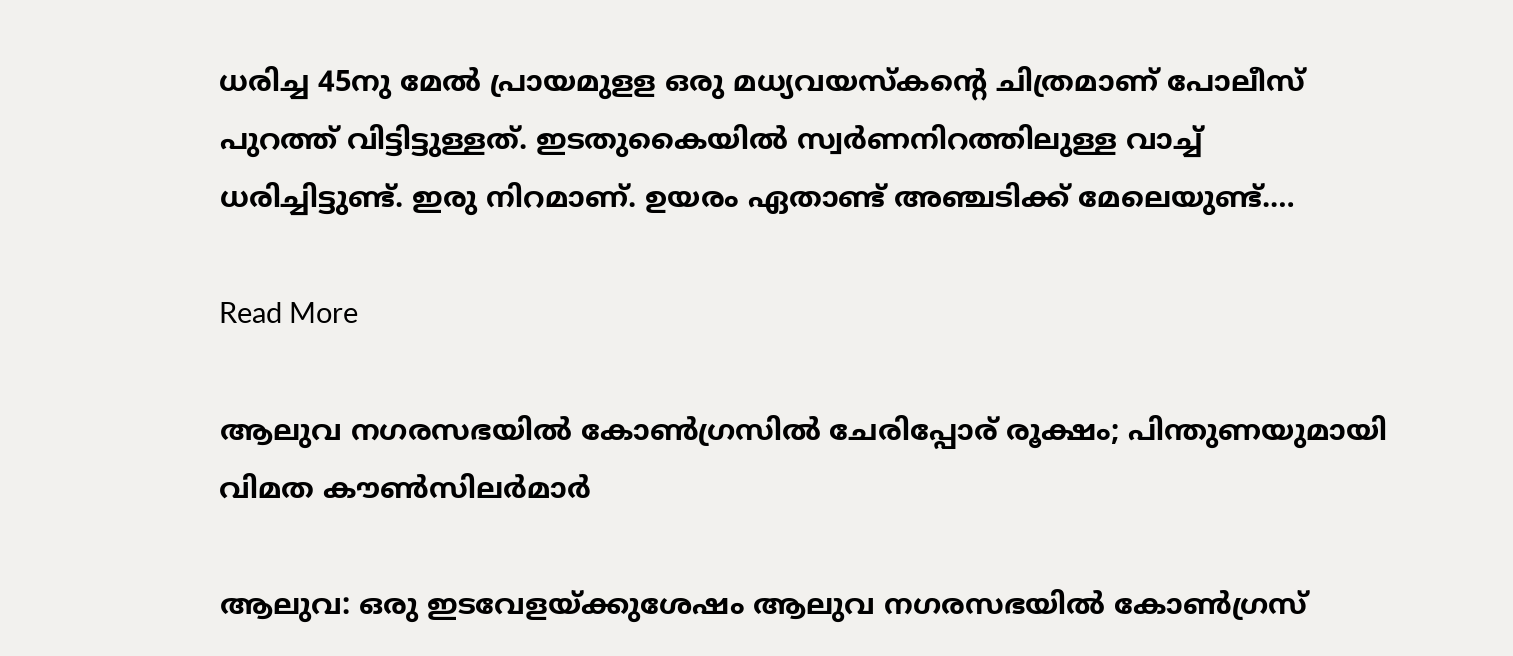ധരിച്ച 45നു മേൽ പ്രായമുളള ഒരു മധ്യവയസ്കന്‍റെ ചിത്രമാണ് പോലീസ് പുറത്ത് വിട്ടിട്ടുള്ളത്. ഇടതുകൈയിൽ സ്വർണനിറത്തിലുള്ള വാച്ച് ധരിച്ചിട്ടുണ്ട്. ഇരു നിറമാണ്. ഉയരം ഏതാണ്ട് അഞ്ചടിക്ക് മേലെയുണ്ട്.…

Read More

ആലുവ നഗരസഭയിൽ കോൺഗ്രസിൽ ചേരിപ്പോര് രൂക്ഷം; പിന്തുണയുമായി വിമത കൗണ്‍സിലർമാർ

ആലുവ: ഒരു ഇടവേളയ്ക്കുശേഷം ആലുവ നഗരസഭയിൽ കോണ്‍ഗ്രസ്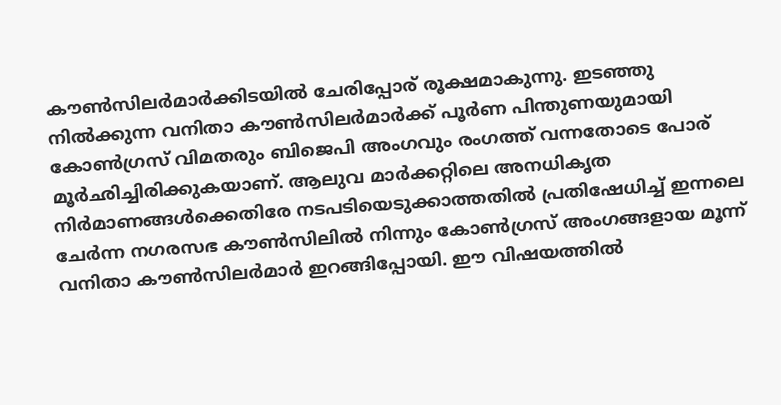കൗണ്‍സിലർമാർക്കിടയിൽ ചേരിപ്പോര് രൂക്ഷമാകുന്നു. ഇടഞ്ഞു നിൽക്കുന്ന വനിതാ കൗണ്‍സിലർമാർക്ക് പൂർണ പിന്തുണയുമായി കോണ്‍ഗ്രസ് വിമതരും ബിജെപി അംഗവും രംഗത്ത് വന്നതോടെ പോര് മൂർഛിച്ചിരിക്കുകയാണ്. ആലുവ മാർക്കറ്റിലെ അനധികൃത നിർമാണങ്ങൾക്കെതിരേ നടപടിയെടുക്കാത്തതിൽ പ്രതിഷേധിച്ച് ഇന്നലെ ചേർന്ന നഗരസഭ കൗണ്‍സിലിൽ നിന്നും കോണ്‍ഗ്രസ് അംഗങ്ങളായ മൂന്ന് വനിതാ കൗണ്‍സിലർമാർ ഇറങ്ങിപ്പോയി. ഈ വിഷയത്തിൽ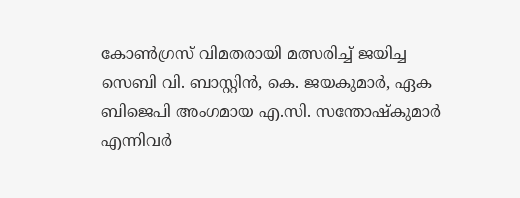കോണ്‍ഗ്രസ് വിമതരായി മത്സരിച്ച് ജയിച്ച സെബി വി. ബാസ്റ്റിൻ, കെ. ജയകുമാർ, ഏക ബിജെപി അംഗമായ എ.സി. സന്തോഷ്കുമാർ എന്നിവർ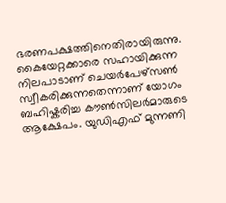ഭരണപക്ഷത്തിനെതിരായിരുന്നു. കൈയേറ്റക്കാരെ സഹായിക്കുന്ന നിലപാടാണ് ചെയർപേഴ്സണ്‍ സ്വീകരിക്കുന്നതെന്നാണ് യോഗം ബഹിഷ്കരിച്ച കൗണ്‍സിലർമാരുടെ ആക്ഷേപം. യുഡിഎഫ് മുന്നണി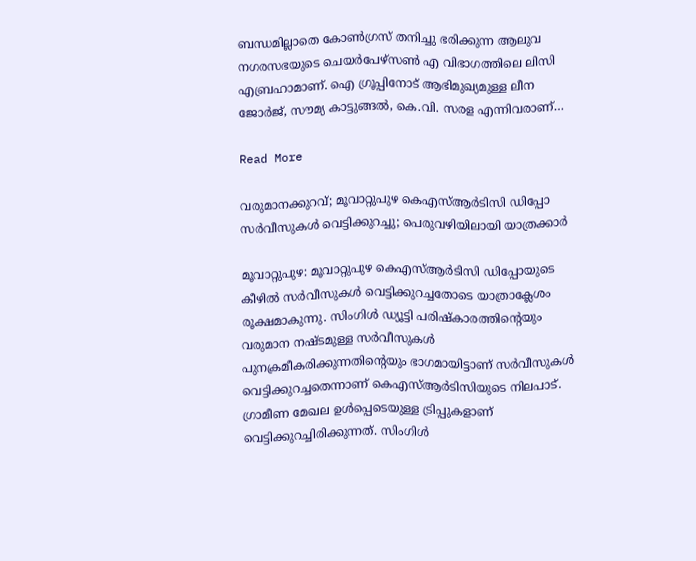ബന്ധമില്ലാതെ കോണ്‍ഗ്രസ് തനിച്ചു ഭരിക്കുന്ന ആലുവ നഗരസഭയുടെ ചെയർപേഴ്സണ്‍ എ വിഭാഗത്തിലെ ലിസി എബ്രഹാമാണ്. ഐ ഗ്രൂപ്പിനോട് ആഭിമുഖ്യമുള്ള ലീന ജോർജ്, സൗമ്യ കാട്ടുങ്ങൽ, കെ.വി. സരള എന്നിവരാണ്…

Read More

വരുമാനക്കുറവ്; മൂവാറ്റുപുഴ കെഎസ്ആർടിസി ഡിപ്പോ സർവീസുകൾ വെട്ടിക്കുറച്ചു; പെരുവഴിയിലായി യാത്രക്കാർ

മൂവാറ്റുപുഴ: മൂവാറ്റുപുഴ കെഎസ്ആർടിസി ഡിപ്പോയുടെ കീഴിൽ സർവീസുകൾ വെട്ടിക്കുറച്ചതോടെ യാത്രാക്ലേശം രൂക്ഷമാകുന്നു. സിംഗിൾ ഡ്യൂട്ടി പരിഷ്കാരത്തിന്‍റെയും വരുമാന നഷ്ടമുള്ള സർവീസുകൾ പുനക്രമീകരിക്കുന്നതിന്‍റെയും ഭാഗമായിട്ടാണ് സർവീസുകൾ വെട്ടിക്കുറച്ചതെന്നാണ് കെഎസ്ആർടിസിയുടെ നിലപാട്. ഗ്രാമീണ മേഖല ഉൾപ്പെടെയുള്ള ട്രിപ്പുകളാണ് വെട്ടിക്കുറച്ചിരിക്കുന്നത്. സിംഗിൾ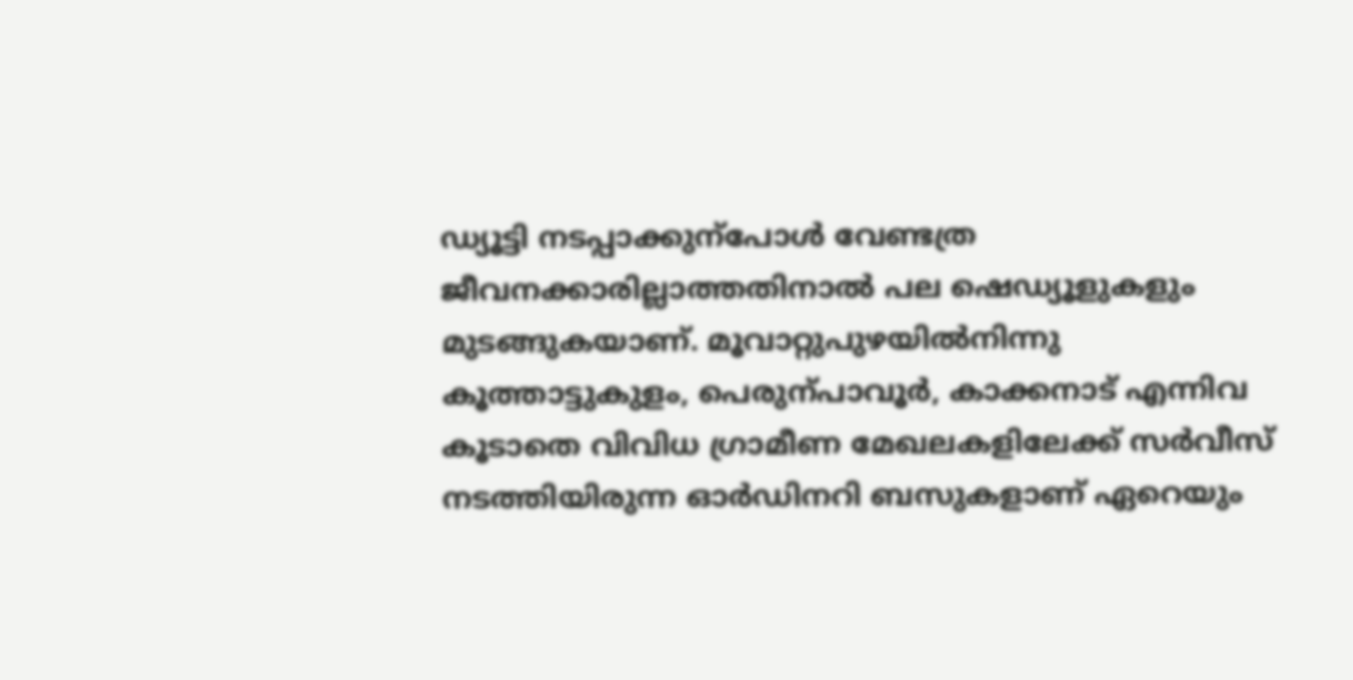ഡ്യൂട്ടി നടപ്പാക്കുന്പോൾ വേണ്ടത്ര ജീവനക്കാരില്ലാത്തതിനാൽ പല ഷെഡ്യൂളുകളും മുടങ്ങുകയാണ്. മൂവാറ്റുപുഴയിൽനിന്നു കൂത്താട്ടുകുളം, പെരുന്പാവൂർ, കാക്കനാട് എന്നിവ കൂടാതെ വിവിധ ഗ്രാമീണ മേഖലകളിലേക്ക് സർവീസ് നടത്തിയിരുന്ന ഓർഡിനറി ബസുകളാണ് ഏറെയും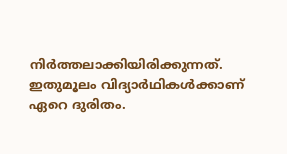നിർത്തലാക്കിയിരിക്കുന്നത്. ഇതുമൂലം വിദ്യാർഥികൾക്കാണ് ഏറെ ദുരിതം.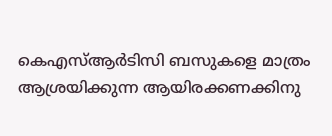കെഎസ്ആർടിസി ബസുകളെ മാത്രം ആശ്രയിക്കുന്ന ആയിരക്കണക്കിനു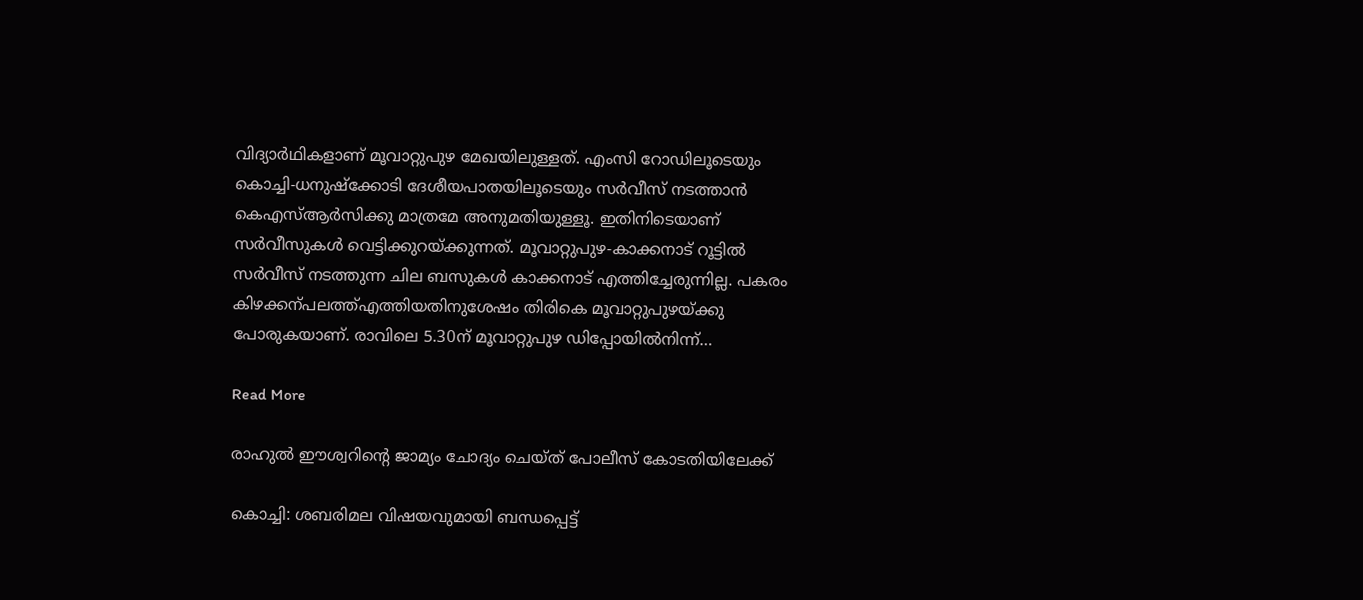വിദ്യാർഥികളാണ് മൂവാറ്റുപുഴ മേഖയിലുള്ളത്. എംസി റോഡിലൂടെയും കൊച്ചി-ധനുഷ്‌ക്കോടി ദേശീയപാതയിലൂടെയും സർവീസ് നടത്താൻ കെഎസ്ആർസിക്കു മാത്രമേ അനുമതിയുള്ളൂ. ഇതിനിടെയാണ് സർവീസുകൾ വെട്ടിക്കുറയ്‌ക്കുന്നത്. മൂവാറ്റുപുഴ-കാക്കനാട് റൂട്ടിൽ സർവീസ് നടത്തുന്ന ചില ബസുകൾ കാക്കനാട് എത്തിച്ചേരുന്നില്ല. പകരം കിഴക്കന്പലത്ത്എത്തിയതിനുശേഷം തിരികെ മൂവാറ്റുപുഴയ്‌ക്കു പോരുകയാണ്. രാവിലെ 5.30ന് മൂവാറ്റുപുഴ ഡിപ്പോയിൽനിന്ന്…

Read More

രാഹുൽ ഈശ്വറിന്‍റെ ജാമ്യം ചോദ്യം ചെയ്ത് പോലീസ് കോടതിയിലേക്ക്

കൊച്ചി: ശബരിമല വിഷയവുമായി ബന്ധപ്പെട്ട്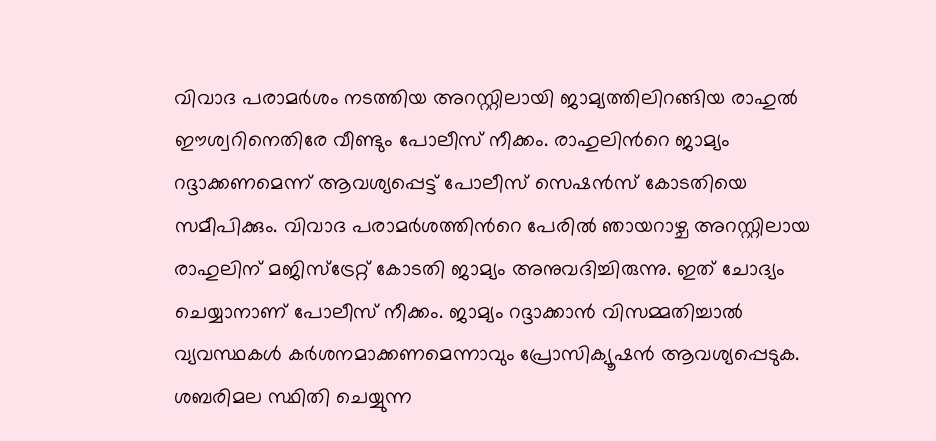വിവാദ പരാമർശം നടത്തിയ അറസ്റ്റിലായി ജാമ്യത്തിലിറങ്ങിയ രാഹുൽ ഈശ്വറിനെതിരേ വീണ്ടും പോലീസ് നീക്കം. രാഹുലിന്‍റെ ജാമ്യം റദ്ദാക്കണമെന്ന് ആവശ്യപ്പെട്ട് പോലീസ് സെഷൻസ് കോടതിയെ സമീപിക്കും. വിവാദ പരാമർശത്തിന്‍റെ പേരിൽ ഞായറാഴ്ച അറസ്റ്റിലായ രാഹുലിന് മജിസ്ട്രേറ്റ് കോടതി ജാമ്യം അനുവദിച്ചിരുന്നു. ഇത് ചോദ്യം ചെയ്യാനാണ് പോലീസ് നീക്കം. ജാമ്യം റദ്ദാക്കാൻ വിസമ്മതിച്ചാൽ വ്യവസ്ഥകൾ കർശനമാക്കണമെന്നാവും പ്രോസിക്യൂഷൻ ആവശ്യപ്പെടുക. ശബരിമല സ്ഥിതി ചെയ്യുന്ന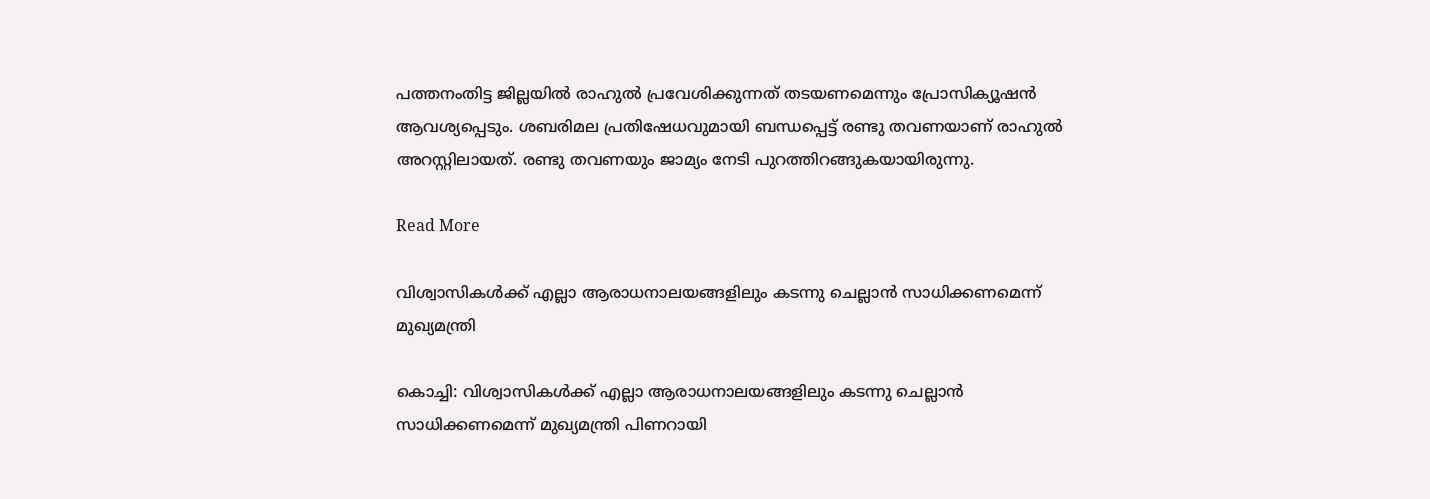പത്തനംതിട്ട ജില്ലയിൽ രാഹുൽ പ്രവേശിക്കുന്നത് തടയണമെന്നും പ്രോസിക്യൂഷൻ ആവശ്യപ്പെടും. ശബരിമല പ്രതിഷേധവുമായി ബന്ധപ്പെട്ട് രണ്ടു തവണയാണ് രാഹുൽ അറസ്റ്റിലായത്. രണ്ടു തവണയും ജാമ്യം നേടി പുറത്തിറങ്ങുകയായിരുന്നു.

Read More

വിശ്വാസികൾക്ക് എല്ലാ ആരാധനാലയങ്ങളിലും കടന്നു ചെല്ലാൻ സാധിക്കണമെന്ന് മുഖ്യമന്ത്രി

കൊച്ചി: വിശ്വാസികൾക്ക് എല്ലാ ആരാധനാലയങ്ങളിലും കടന്നു ചെല്ലാൻ സാധിക്കണമെന്ന് മുഖ്യമന്ത്രി പിണറായി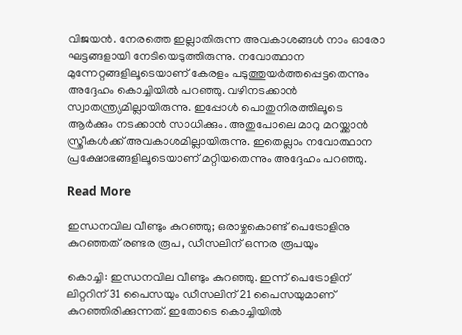വിജയൻ. നേരത്തെ ഇല്ലാതിരുന്ന അവകാശങ്ങൾ നാം ഓരോ ഘട്ടങ്ങളായി നേടിയെടുത്തിരുന്നു. നവോത്ഥാന മുന്നേറ്റങ്ങളിലൂടെയാണ് കേരളം പടുത്തുയർത്തപ്പെട്ടതെന്നും അദ്ദേഹം കൊച്ചിയിൽ പറഞ്ഞു. വഴിനടക്കാൻ സ്വാതന്ത്ര്യമില്ലായിരുന്നു. ഇപ്പോൾ പൊതുനിരത്തിലൂടെ ആർക്കും നടക്കാൻ സാധിക്കും. അതുപോലെ മാറു മറയ്ക്കാൻ സ്ത്രീകൾക്ക് അവകാശമില്ലായിരുന്നു. ഇതെല്ലാം നവോത്ഥാന പ്രക്ഷോഭങ്ങളിലൂടെയാണ് മറ്റിയതെന്നും അദ്ദേഹം പറഞ്ഞു.

Read More

ഇന്ധനവില വീണ്ടും കുറഞ്ഞു; ഒരാഴ്ചകൊണ്ട് പെട്രോളിനു കുറഞ്ഞത് രണ്ടര രൂപ, ഡീസലിന് ഒന്നര രൂപയും

കൊച്ചി: ഇന്ധനവില വീണ്ടും കുറഞ്ഞു. ഇന്ന് പെട്രോളിന് ലിറ്ററിന് 31 പൈസയും ഡീസലിന് 21 പൈസയുമാണ് കുറഞ്ഞിരിക്കുന്നത്. ഇതോടെ കൊച്ചിയിൽ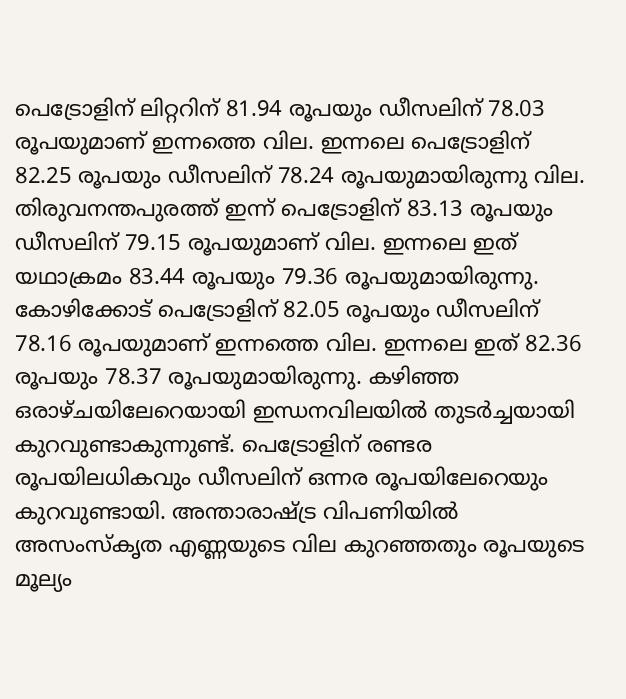പെട്രോളിന് ലിറ്ററിന് 81.94 രൂപയും ഡീസലിന് 78.03 രൂപയുമാണ് ഇന്നത്തെ വില. ഇന്നലെ പെട്രോളിന് 82.25 രൂപയും ഡീസലിന് 78.24 രൂപയുമായിരുന്നു വില. തിരുവനന്തപുരത്ത് ഇന്ന് പെട്രോളിന് 83.13 രൂപയും ഡീസലിന് 79.15 രൂപയുമാണ് വില. ഇന്നലെ ഇത് യഥാക്രമം 83.44 രൂപയും 79.36 രൂപയുമായിരുന്നു. കോഴിക്കോട് പെട്രോളിന് 82.05 രൂപയും ഡീസലിന് 78.16 രൂപയുമാണ് ഇന്നത്തെ വില. ഇന്നലെ ഇത് 82.36 രൂപയും 78.37 രൂപയുമായിരുന്നു. കഴിഞ്ഞ ഒരാഴ്ചയിലേറെയായി ഇന്ധനവിലയിൽ തുടർച്ചയായി കുറവുണ്ടാകുന്നുണ്ട്. പെട്രോളിന് രണ്ടര രൂപയിലധികവും ഡീസലിന് ഒന്നര രൂപയിലേറെയും കുറവുണ്ടായി. അന്താരാഷ്ട്ര വിപണിയിൽ അസംസ്കൃത എണ്ണയുടെ വില കുറഞ്ഞതും രൂപയുടെ മൂല്യം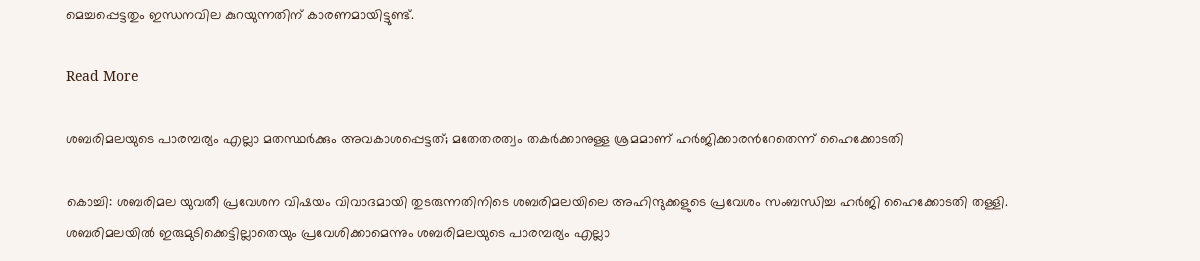മെച്ചപ്പെട്ടതും ഇന്ധനവില കുറയുന്നതിന് കാരണമായിട്ടുണ്ട്.

Read More

ശബരിമലയുടെ പാരമ്പര്യം എല്ലാ മതസ്ഥർക്കും അവകാശപ്പെട്ടത്; മതേതരത്വം തകർക്കാനുള്ള ശ്രമമാണ് ഹർജിക്കാരന്‍റേതെന്ന് ഹൈക്കോടതി

കൊച്ചി: ശബരിമല യുവതീ പ്രവേശന വിഷയം വിവാദമായി തുടരുന്നതിനിടെ ശബരിമലയിലെ അഹിന്ദുക്കളുടെ പ്രവേശം സംബന്ധിച്ച ഹർജി ഹൈക്കോടതി തള്ളി. ശബരിമലയിൽ ഇരുമുടിക്കെട്ടില്ലാതെയും പ്രവേശിക്കാമെന്നും ശബരിമല‍യുടെ പാരമ്പര്യം എല്ലാ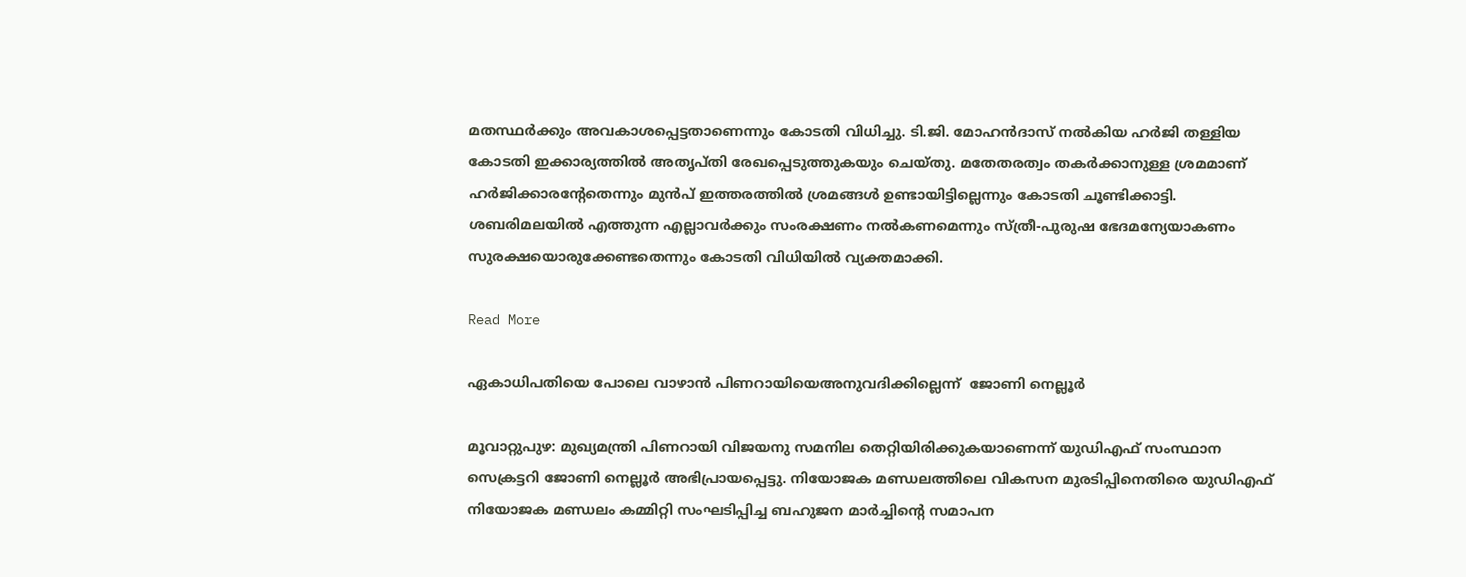മതസ്ഥർക്കും അവകാശപ്പെട്ടതാണെന്നും കോടതി വിധിച്ചു. ടി.ജി. മോഹൻദാസ് നൽകിയ ഹർജി തള്ളിയ കോടതി ഇക്കാര്യത്തിൽ അതൃപ്തി രേഖപ്പെടുത്തുകയും ചെയ്തു. മതേതരത്വം തകർക്കാനുള്ള ശ്രമമാണ് ഹർജിക്കാരന്‍റേതെന്നും മുൻപ് ഇത്തരത്തിൽ ശ്രമങ്ങൾ ഉണ്ടായിട്ടില്ലെന്നും കോടതി ചൂണ്ടിക്കാട്ടി. ശബരിമലയിൽ എത്തുന്ന എല്ലാവർക്കും സംരക്ഷണം നൽകണമെന്നും സ്ത്രീ-പുരുഷ ഭേദമന്യേയാകണം സുരക്ഷയൊരുക്കേണ്ടതെന്നും കോടതി വിധിയിൽ വ്യക്തമാക്കി.

Read More

ഏകാധിപതിയെ പോലെ വാഴാൻ പിണറായിയെഅനുവദിക്കില്ലെന്ന്  ജോണി നെല്ലൂർ

മൂവാറ്റുപുഴ: മുഖ്യമന്ത്രി പിണറായി വിജയനു സമനില തെറ്റിയിരിക്കുകയാണെന്ന് യുഡിഎഫ് സംസ്ഥാന സെക്രട്ടറി ജോണി നെല്ലൂർ അഭിപ്രായപ്പെട്ടു. നിയോജക മണ്ഡലത്തിലെ വികസന മുരടിപ്പിനെതിരെ യുഡിഎഫ് നിയോജക മണ്ഡലം കമ്മിറ്റി സംഘടിപ്പിച്ച ബഹുജന മാർച്ചിന്‍റെ സമാപന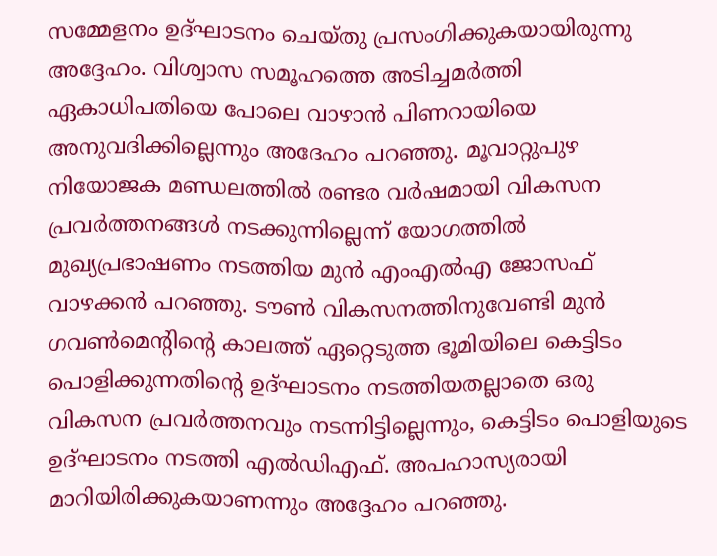സമ്മേളനം ഉദ്ഘാടനം ചെയ്തു പ്രസംഗിക്കുകയായിരുന്നു അദ്ദേഹം. വിശ്വാസ സമൂഹത്തെ അടിച്ചമർത്തി ഏകാധിപതിയെ പോലെ വാഴാൻ പിണറായിയെ അനുവദിക്കില്ലെന്നും അദേഹം പറഞ്ഞു. മൂവാറ്റുപുഴ നിയോജക മണ്ഡലത്തിൽ രണ്ടര വർഷമായി വികസന പ്രവർത്തനങ്ങൾ നടക്കുന്നില്ലെന്ന് യോഗത്തിൽ മുഖ്യപ്രഭാഷണം നടത്തിയ മുൻ എംഎൽഎ ജോസഫ് വാഴക്കൻ പറഞ്ഞു. ടൗണ്‍ വികസനത്തിനുവേണ്ടി മുൻ ഗവണ്‍മെന്‍റിന്‍റെ കാലത്ത് ഏറ്റെടുത്ത ഭൂമിയിലെ കെട്ടിടം പൊളിക്കുന്നതിന്‍റെ ഉദ്ഘാടനം നടത്തിയതല്ലാതെ ഒരു വികസന പ്രവർത്തനവും നടന്നിട്ടില്ലെന്നും, കെട്ടിടം പൊളിയുടെ ഉദ്ഘാടനം നടത്തി എൽഡിഎഫ്. അപഹാസ്യരായി മാറിയിരിക്കുകയാണന്നും അദ്ദേഹം പറഞ്ഞു.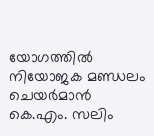യോഗത്തിൽ നിയോജക മണ്ഡലം ചെയർമാൻ കെ.എം. സലിം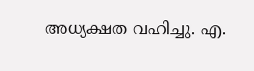അധ്യക്ഷത വഹിച്ചു. എ.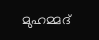മുഹമ്മദ്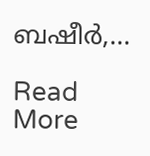ബഷീർ,…

Read More